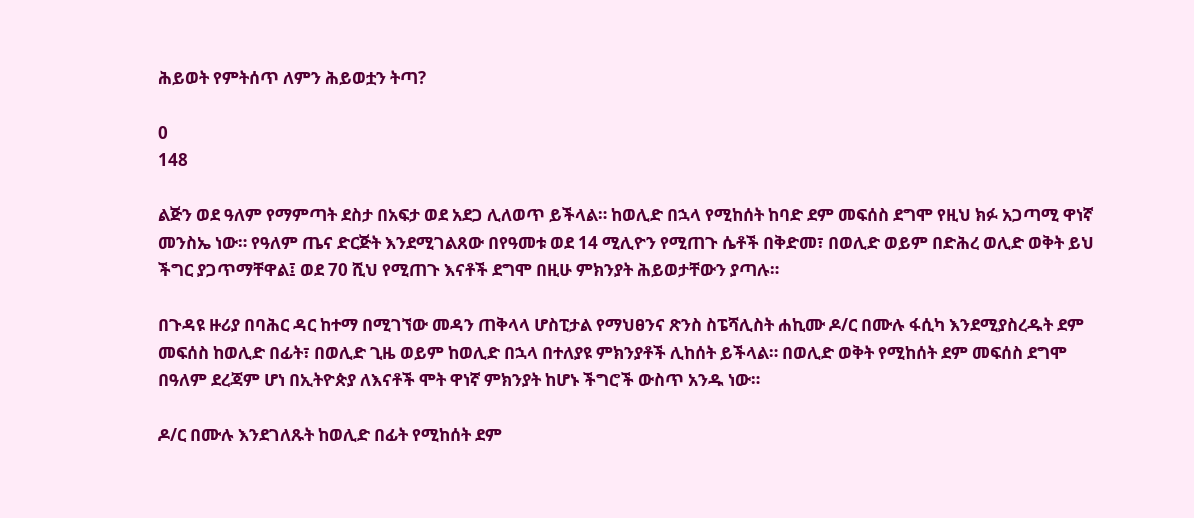ሕይወት የምትሰጥ ለምን ሕይወቷን ትጣ?

0
148

ልጅን ወደ ዓለም የማምጣት ደስታ በአፍታ ወደ አደጋ ሊለወጥ ይችላል። ከወሊድ በኋላ የሚከሰት ከባድ ደም መፍሰስ ደግሞ የዚህ ክፉ አጋጣሚ ዋነኛ መንስኤ ነው። የዓለም ጤና ድርጅት እንደሚገልጸው በየዓመቱ ወደ 14 ሚሊዮን የሚጠጉ ሴቶች በቅድመ፣ በወሊድ ወይም በድሕረ ወሊድ ወቅት ይህ ችግር ያጋጥማቸዋል፤ ወደ 70 ሺህ የሚጠጉ እናቶች ደግሞ በዚሁ ምክንያት ሕይወታቸውን ያጣሉ።

በጉዳዩ ዙሪያ በባሕር ዳር ከተማ በሚገኘው መዳን ጠቅላላ ሆስፒታል የማህፀንና ጽንስ ስፔሻሊስት ሐኪሙ ዶ/ር በሙሉ ፋሲካ እንደሚያስረዱት ደም መፍሰስ ከወሊድ በፊት፣ በወሊድ ጊዜ ወይም ከወሊድ በኋላ በተለያዩ ምክንያቶች ሊከሰት ይችላል። በወሊድ ወቅት የሚከሰት ደም መፍሰስ ደግሞ በዓለም ደረጃም ሆነ በኢትዮጵያ ለእናቶች ሞት ዋነኛ ምክንያት ከሆኑ ችግሮች ውስጥ አንዱ ነው።

ዶ/ር በሙሉ እንደገለጹት ከወሊድ በፊት የሚከሰት ደም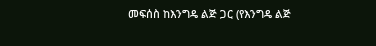መፍሰስ ከእንግዴ ልጅ ጋር (የእንግዴ ልጅ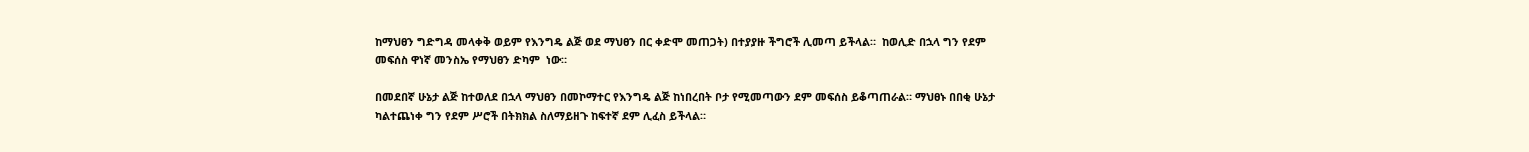ከማህፀን ግድግዳ መላቀቅ ወይም የእንግዴ ልጅ ወደ ማህፀን በር ቀድሞ መጠጋት) በተያያዙ ችግሮች ሊመጣ ይችላል።  ከወሊድ በኋላ ግን የደም መፍሰስ ዋነኛ መንስኤ የማህፀን ድካም  ነው።

በመደበኛ ሁኔታ ልጅ ከተወለደ በኋላ ማህፀን በመኮማተር የእንግዴ ልጅ ከነበረበት ቦታ የሚመጣውን ደም መፍሰስ ይቆጣጠራል። ማህፀኑ በበቂ ሁኔታ ካልተጨነቀ ግን የደም ሥሮች በትክክል ስለማይዘጉ ከፍተኛ ደም ሊፈስ ይችላል።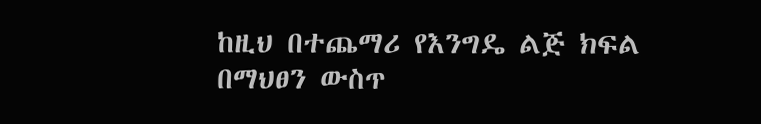ከዚህ በተጨማሪ የእንግዴ ልጅ ክፍል በማህፀን ውስጥ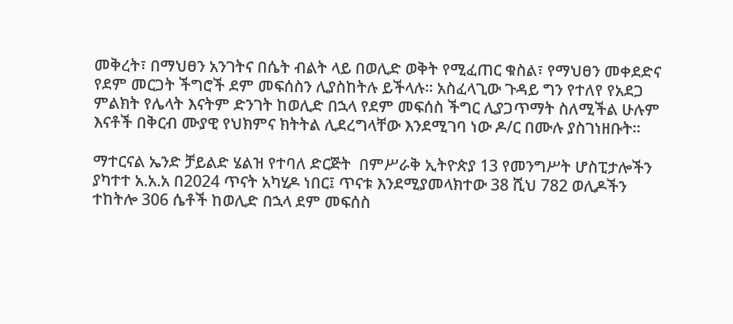መቅረት፣ በማህፀን አንገትና በሴት ብልት ላይ በወሊድ ወቅት የሚፈጠር ቁስል፣ የማህፀን መቀደድና የደም መርጋት ችግሮች ደም መፍሰስን ሊያስከትሉ ይችላሉ። አስፈላጊው ጉዳይ ግን የተለየ የአደጋ ምልክት የሌላት እናትም ድንገት ከወሊድ በኋላ የደም መፍሰስ ችግር ሊያጋጥማት ስለሚችል ሁሉም እናቶች በቅርብ ሙያዊ የህክምና ክትትል ሊደረግላቸው እንደሚገባ ነው ዶ/ር በሙሉ ያስገነዘቡት።

ማተርናል ኤንድ ቻይልድ ሄልዝ የተባለ ድርጅት  በምሥራቅ ኢትዮጵያ 13 የመንግሥት ሆስፒታሎችን ያካተተ አ.አ.አ በ2024 ጥናት አካሂዶ ነበር፤ ጥናቱ እንደሚያመላክተው 38 ሺህ 782 ወሊዶችን ተከትሎ 306 ሴቶች ከወሊድ በኋላ ደም መፍሰስ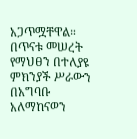አጋጥሟቸዋል። በጥናቱ መሠረት የማህፀን በተለያዩ ምክንያች ሥራውን በአግባቡ አለማከናወን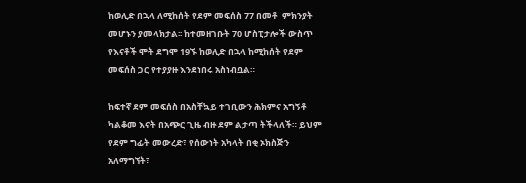ከወሊድ በኋላ ለሚከሰት የደም መፍሰስ 77 በመቶ  ምክንያት መሆኑን ያመላክታል፡፡ ከተመዘገቡት 70 ሆስፒታሎች ውስጥ የእናቶች ሞት ደግሞ 19ኙ ከወሊድ በኋላ ከሚከሰት የደም መፍሰስ ጋር የተያያዙ እንደነበሩ አስነብቧል።

ከፍተኛ ደም መፍሰስ በአስቸኳይ ተገቢውን ሕክምና አግኝቶ ካልቆመ እናት በአጭር ጊዜ ብዙ ደም ልታጣ ትችላለች። ይህም የደም ግፊት መውረድ፣ የሰውነት አካላት በቂ ኦክስጅን አለማግኘት፣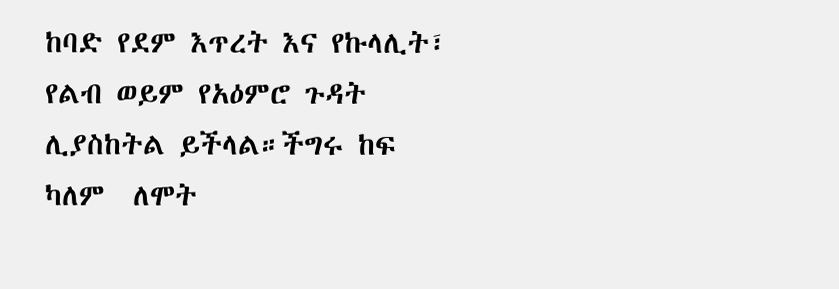ከባድ የደም እጥረት እና የኩላሊት፣ የልብ ወይም የአዕምሮ ጉዳት ሊያስከትል ይችላል።ችግሩ ከፍ ካለም  ለሞት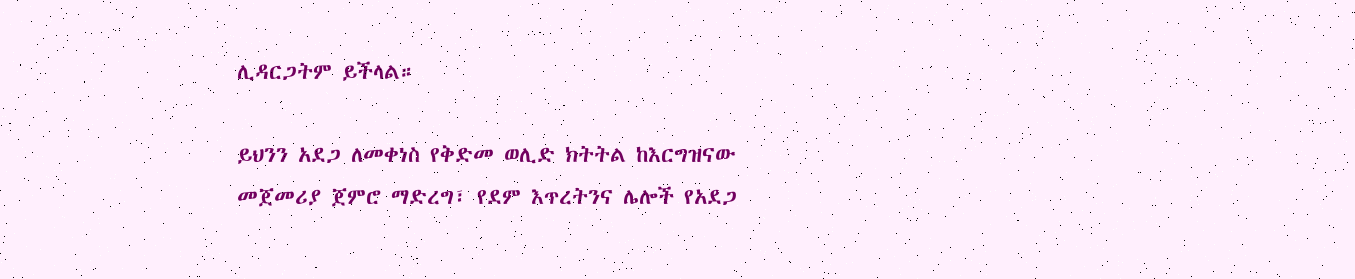ሊዳርጋትም ይችላል።

ይህንን አደጋ ለመቀነስ የቅድመ ወሊድ ክትትል ከእርግዝናው መጀመሪያ ጀምሮ ማድረግ፣ የደም እጥረትንና ሌሎች የአደጋ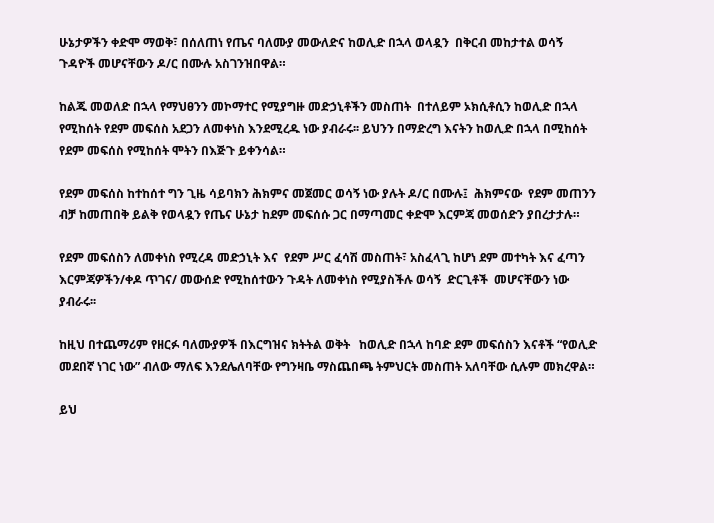ሁኔታዎችን ቀድሞ ማወቅ፣ በሰለጠነ የጤና ባለሙያ መውለድና ከወሊድ በኋላ ወላዷን  በቅርብ መከታተል ወሳኝ ጉዳዮች መሆናቸውን ዶ/ር በሙሉ አስገንዝበዋል።

ከልጁ መወለድ በኋላ የማህፀንን መኮማተር የሚያግዙ መድኃኒቶችን መስጠት  በተለይም ኦክሲቶሲን ከወሊድ በኋላ የሚከሰት የደም መፍሰስ አደጋን ለመቀነስ እንደሚረዱ ነው ያብራሩ፡፡ ይህንን በማድረግ እናትን ከወሊድ በኋላ በሚከሰት የደም መፍሰስ የሚከሰት ሞትን በእጅጉ ይቀንሳል።

የደም መፍሰስ ከተከሰተ ግን ጊዜ ሳይባክን ሕክምና መጀመር ወሳኝ ነው ያሉት ዶ/ር በሙሉ፤  ሕክምናው  የደም መጠንን ብቻ ከመጠበቅ ይልቅ የወላዷን የጤና ሁኔታ ከደም መፍሰሱ ጋር በማጣመር ቀድሞ እርምጃ መወሰድን ያበረታታሉ።

የደም መፍሰስን ለመቀነስ የሚረዳ መድኃኒት እና  የደም ሥር ፈሳሽ መስጠት፣ አስፈላጊ ከሆነ ደም መተካት እና ፈጣን እርምጃዎችን/ቀዶ ጥገና/ መውሰድ የሚከሰተውን ጉዳት ለመቀነስ የሚያስችሉ ወሳኝ  ድርጊቶች  መሆናቸውን ነው ያብራሩ፡፡

ከዚህ በተጨማሪም የዘርፉ ባለሙያዎች በእርግዝና ክትትል ወቅት   ከወሊድ በኋላ ከባድ ደም መፍሰስን እናቶች “የወሊድ መደበኛ ነገር ነው” ብለው ማለፍ እንደሌለባቸው የግንዛቤ ማስጨበጫ ትምህርት መስጠት አለባቸው ሲሉም መክረዋል።

ይህ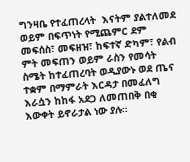ግንዛቤ የተፈጠረላት  እናትም ያልተለመደ ወይም በፍጥነት የሚጨምር ደም መፍሰስ፣ መፍዘዝ፣ ከፍተኛ ድካም፣ የልብ ምት መፍጠን ወይም ራስን የመሳት ስሜት ከተፈጠረባት ወዲያውኑ ወደ ጤና ተቋም በማምራት እርዳታ በመፈለግ እራሷን ከከፋ አደጋ ለመጠበቅ በቂ እውቀት ይኖራታል ነው ያሉ።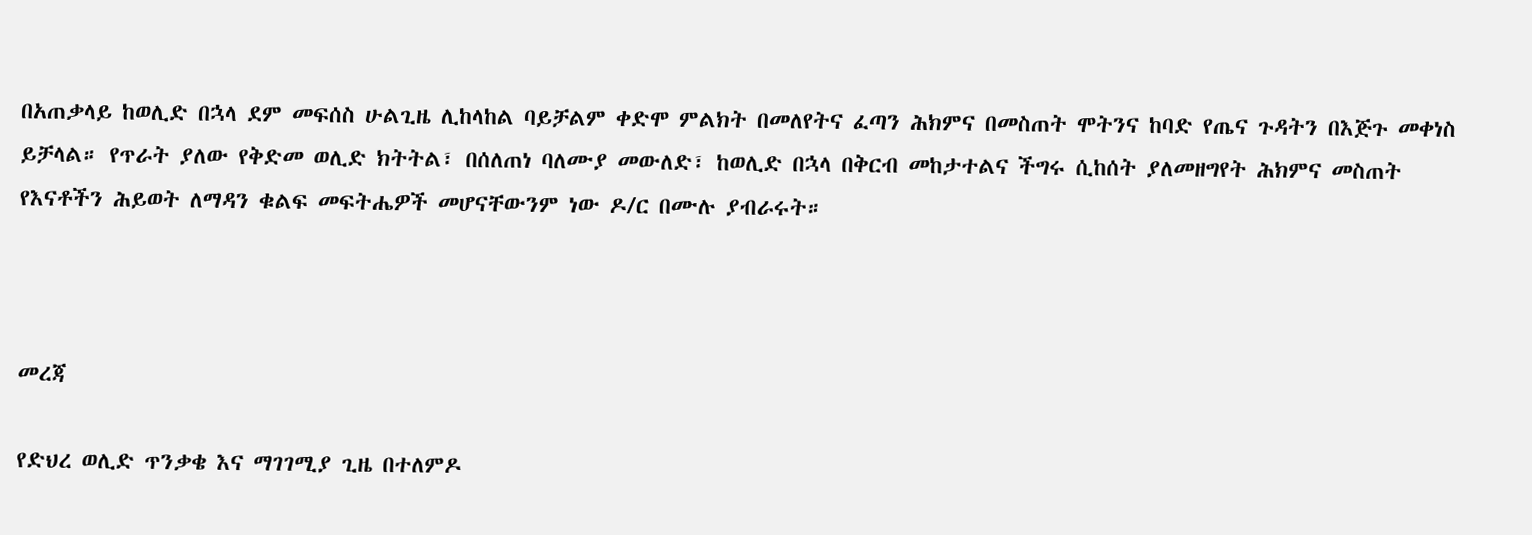በአጠቃላይ ከወሊድ በኋላ ደም መፍሰስ ሁልጊዜ ሊከላከል ባይቻልም ቀድሞ ምልክት በመለየትና ፈጣን ሕክምና በመስጠት ሞትንና ከባድ የጤና ጉዳትን በእጅጉ መቀነስ ይቻላል። የጥራት ያለው የቅድመ ወሊድ ክትትል፣ በሰለጠነ ባለሙያ መውለድ፣ ከወሊድ በኋላ በቅርብ መከታተልና ችግሩ ሲከሰት ያለመዘግየት ሕክምና መስጠት የእናቶችን ሕይወት ለማዳን ቁልፍ መፍትሔዎች መሆናቸውንም ነው ዶ/ር በሙሉ ያብራሩት።



መረጃ

የድህረ ወሊድ ጥንቃቄ እና ማገገሚያ ጊዜ በተለምዶ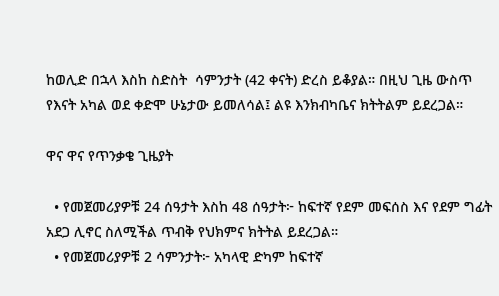ከወሊድ በኋላ እስከ ስድስት  ሳምንታት (42 ቀናት) ድረስ ይቆያል። በዚህ ጊዜ ውስጥ የእናት አካል ወደ ቀድሞ ሁኔታው ይመለሳል፤ ልዩ እንክብካቤና ክትትልም ይደረጋል።

ዋና ዋና የጥንቃቄ ጊዜያት

  • የመጀመሪያዎቹ 24 ሰዓታት እስከ 48 ሰዓታት፦ ከፍተኛ የደም መፍሰስ እና የደም ግፊት አደጋ ሊኖር ስለሚችል ጥብቅ የህክምና ክትትል ይደረጋል።
  • የመጀመሪያዎቹ 2 ሳምንታት፦ አካላዊ ድካም ከፍተኛ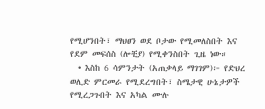የሚሆንበት፣ ማህፀን ወደ ቦታው የሚመለስበት እና የደም መፍሰስ (ሎቺያ) የሚቀንስበት ጊዜ ነው።
  • እስከ 6 ሳምንታት (አጠቃላይ ማገገም)፦ የድህረ ወሊድ ምርመራ የሚደረግበት፣ ስሜታዊ ሁኔታዎች የሚረጋጉበት እና አካል ሙሉ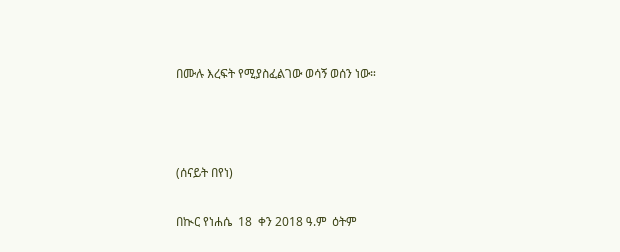በሙሉ እረፍት የሚያስፈልገው ወሳኝ ወሰን ነው።



(ሰናይት በየነ)

በኲር የነሐሴ  18  ቀን 2018 ዓ.ም  ዕትም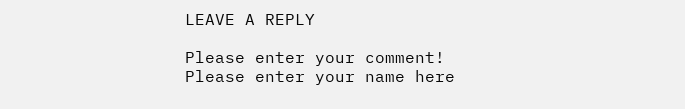LEAVE A REPLY

Please enter your comment!
Please enter your name here